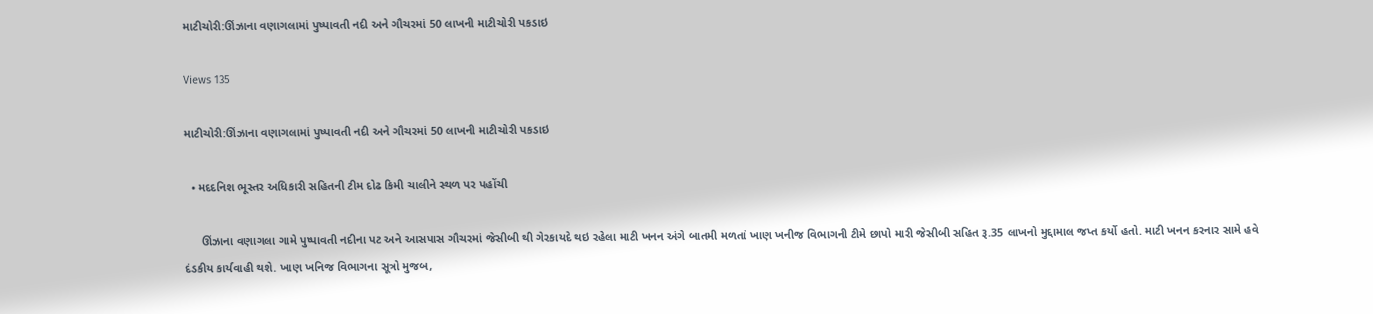માટીચોરી:ઊંઝાના વણાગલામાં પુષ્પાવતી નદી અને ગૌચરમાં 50 લાખની માટીચોરી પકડાઇ

Views 135

માટીચોરી:ઊંઝાના વણાગલામાં પુષ્પાવતી નદી અને ગૌચરમાં 50 લાખની માટીચોરી પકડાઇ

  • મદદનિશ ભૂસ્તર અધિકારી સહિતની ટીમ દોઢ કિમી ચાલીને સ્થળ પર પહોંચી

     ઊંઝાના વણાગલા ગામે પુષ્પાવતી નદીના પટ અને આસપાસ ગૌચરમાં જેસીબી થી ગેરકાયદે થઇ રહેલા માટી ખનન અંગે બાતમી મળતાં ખાણ ખનીજ વિભાગની ટીમે છાપો મારી જેસીબી સહિત રૂ.35 લાખનો મુદ્દામાલ જપ્ત કર્યો હતો. માટી ખનન કરનાર સામે હવે દંડકીય કાર્યવાહી થશે. ખાણ ખનિજ વિભાગના સૂત્રો મુજબ,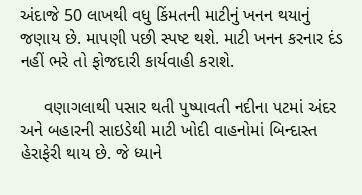અંદાજે 50 લાખથી વધુ કિંમતની માટીનું ખનન થયાનું જણાય છે. માપણી પછી સ્પષ્ટ થશે. માટી ખનન કરનાર દંડ નહીં ભરે તો ફોજદારી કાર્યવાહી કરાશે.

     વણાગલાથી પસાર થતી પુષ્પાવતી નદીના પટમાં અંદર અને બહારની સાઇડેથી માટી ખોદી વાહનોમાં બિન્દાસ્ત હેરાફેરી થાય છે. જે ધ્યાને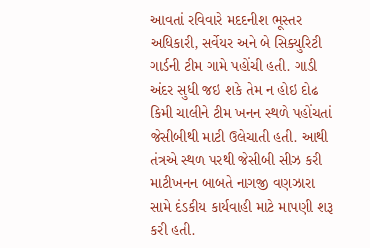આવતાં રવિવારે મદદનીશ ભૂસ્તર અધિકારી, સર્વેયર અને બે સિક્યુરિટી ગાર્ડની ટીમ ગામે પહોંચી હતી. ગાડી અંદર સુધી જઇ શકે તેમ ન હોઇ દોઢ કિમી ચાલીને ટીમ ખનન સ્થળે પહોંચતાં જેસીબીથી માટી ઉલેચાતી હતી. આથી તંત્રએ સ્થળ પરથી જેસીબી સીઝ કરી માટીખનન બાબતે નાગજી વણઝારા સામે દંડકીય કાર્યવાહી માટે માપણી શરૂ કરી હતી.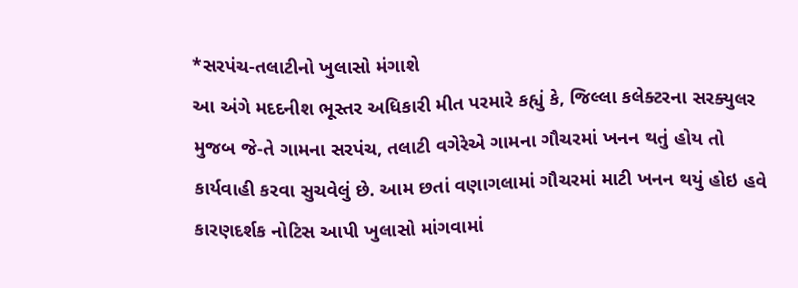*સરપંચ-તલાટીનો ખુલાસો મંગાશે
આ અંગે મદદનીશ ભૂસ્તર અધિકારી મીત પરમારે કહ્યું કે, જિલ્લા કલેક્ટરના સરક્યુલર મુજબ જે-તે ગામના સરપંચ, તલાટી વગેરેએ ગામના ગૌચરમાં ખનન થતું હોય તો કાર્યવાહી કરવા સુચવેલું છે. આમ છતાં વણાગલામાં ગૌચરમાં માટી ખનન થયું હોઇ હવે કારણદર્શક નોટિસ આપી ખુલાસો માંગવામાં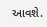આવશે.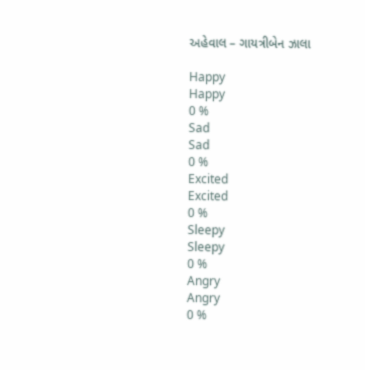અહેવાલ – ગાયત્રીબેન ઝાલા

Happy
Happy
0 %
Sad
Sad
0 %
Excited
Excited
0 %
Sleepy
Sleepy
0 %
Angry
Angry
0 %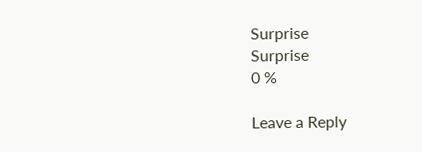Surprise
Surprise
0 %

Leave a Reply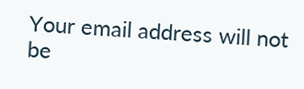Your email address will not be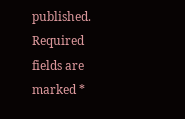published. Required fields are marked *